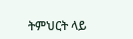ትምህርት ላይ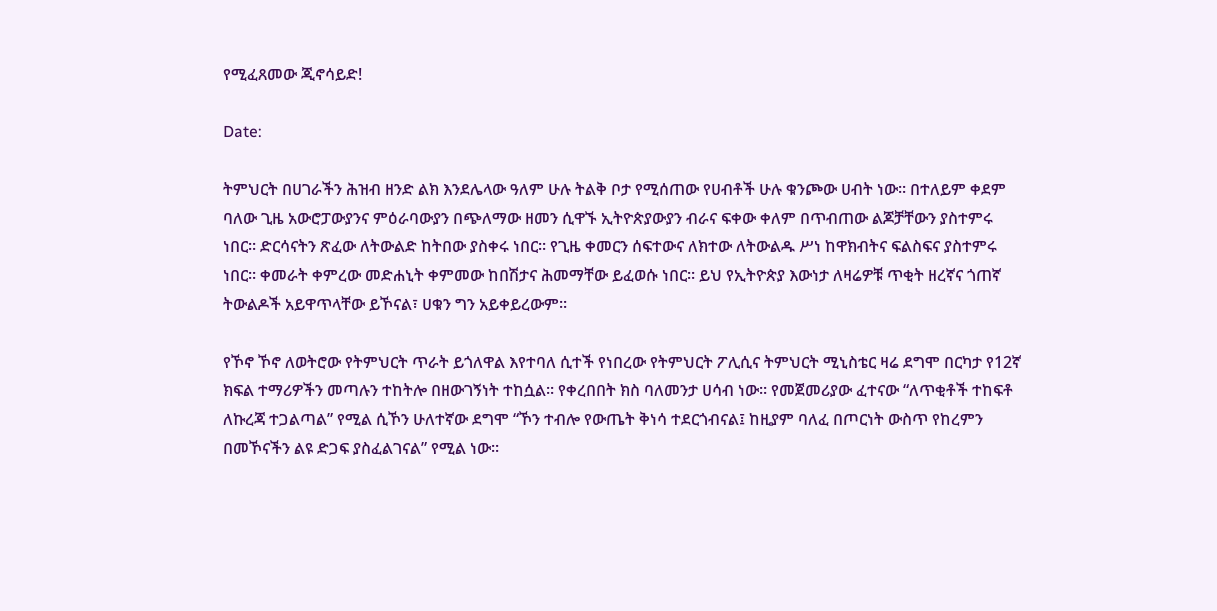የሚፈጸመው ጂኖሳይድ!

Date:

ትምህርት በሀገራችን ሕዝብ ዘንድ ልክ እንደሌላው ዓለም ሁሉ ትልቅ ቦታ የሚሰጠው የሀብቶች ሁሉ ቁንጮው ሀብት ነው፡፡ በተለይም ቀደም ባለው ጊዜ አውሮፓውያንና ምዕራባውያን በጭለማው ዘመን ሲዋኙ ኢትዮጵያውያን ብራና ፍቀው ቀለም በጥብጠው ልጆቻቸውን ያስተምሩ ነበር፡፡ ድርሳናትን ጽፈው ለትውልድ ከትበው ያስቀሩ ነበር፡፡ የጊዜ ቀመርን ሰፍተውና ለክተው ለትውልዱ ሥነ ከዋክብትና ፍልስፍና ያስተምሩ ነበር፡፡ ቀመራት ቀምረው መድሐኒት ቀምመው ከበሽታና ሕመማቸው ይፈወሱ ነበር፡፡ ይህ የኢትዮጵያ እውነታ ለዛሬዎቹ ጥቂት ዘረኛና ጎጠኛ ትውልዶች አይዋጥላቸው ይኾናል፣ ሀቁን ግን አይቀይረውም፡፡

የኾኖ ኾኖ ለወትሮው የትምህርት ጥራት ይጎለዋል እየተባለ ሲተች የነበረው የትምህርት ፖሊሲና ትምህርት ሚኒስቴር ዛሬ ደግሞ በርካታ የ12ኛ ክፍል ተማሪዎችን መጣሉን ተከትሎ በዘውገኝነት ተከሷል፡፡ የቀረበበት ክስ ባለመንታ ሀሳብ ነው፡፡ የመጀመሪያው ፈተናው “ለጥቂቶች ተከፍቶ ለኩረጃ ተጋልጣል” የሚል ሲኾን ሁለተኛው ደግሞ “ኾን ተብሎ የውጤት ቅነሳ ተደርጎብናል፤ ከዚያም ባለፈ በጦርነት ውስጥ የከረምን በመኾናችን ልዩ ድጋፍ ያስፈልገናል” የሚል ነው፡፡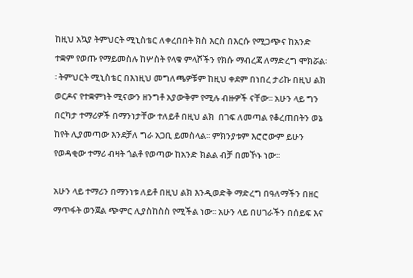ከዚህ አኳያ ትምህርት ሚኒስቴር ለቀረበበት ክስ እርስ በእርሱ የሚጋጭና ከአንድ ተቋም የወጡ የማይመስሉ ከሦስት የላቁ ምላሾችን የክሱ ማብረጃ ለማድረግ ሞክሯል፡፡ ትምህርት ሚኒስቴር በእነዚህ መግለጫዎቹም ከዚህ ቀደም በነበረ ታሪኩ በዚህ ልክ ወርዶና የተቋምነት ሚናውን ዘንግቶ አያውቅም የሚሉ ብዙዎች ናቸው፡፡ አሁን ላይ ግን በርካታ ተማሪዎች በማንነታቸው ተለይቶ በዚህ ልክ  በገፍ ለመጣል የቆረጠበትን ወኔ ከየት ሊያመጣው እንደቻለ ግራ አጋቢ ይመስላል፡፡ ምክንያቱም እሮሮውም ይሁን የወዳቂው ተማሪ ብዛት ጎልቶ የወጣው ከአንድ ክልል ብቻ በመኾኑ ነው፡፡

አሁን ላይ ተማሪን በማንነቱ ለይቶ በዚህ ልክ እንዲወድቅ ማድረግ በዓለማችን በዘር ማጥፋት ወንጀል ጭምር ሊያስከስስ የሚችል ነው፡፡ አሁን ላይ በሀገራችን በሰይፍ እና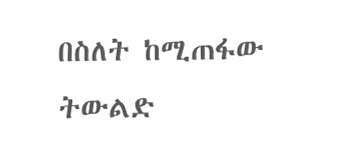በስለት ከሚጠፋው ትውልድ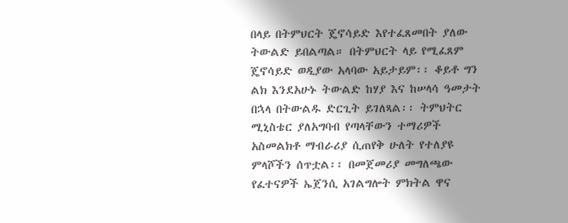በላይ በትምህርት ጄኖሳይድ እየተፈጸመበት ያለው ትውልድ ይበልጣል። በትምህርት ላይ የሚፈጸም ጄኖሳይድ ወዲያው አላባው አይታይም፡፡ ቆይቶ ግን ልክ እንደአሁኑ ትውልድ ከሃያ እና ከሠላሳ ዓመታት በኋላ በትውልዱ ድርጊት ይገለጻል፡፡ ትምህትር ሚኒስቴር ያለአግባብ የጣላቸውን ተማሪዎች አስመልክቶ ማብራሪያ ሲጠየቅ ሁለት የተለያዩ ምላሾችን ሰጥቷል፡፡ በመጀመሪያ መግለጫው የፈተናዎች ኤጀንሲ አገልግሎት ምክትል ዋና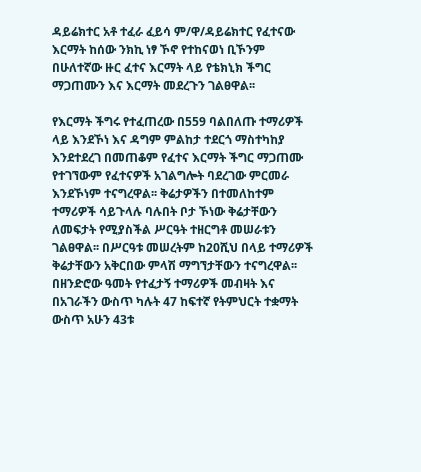ዳይሬክተር አቶ ተፈራ ፈይሳ ም/ዋ/ዳይሬክተር የፈተናው እርማት ከሰው ንክኪ ነፃ ኾኖ የተከናወነ ቢኾንም በሁለተኛው ዙር ፈተና እርማት ላይ የቴክኒክ ችግር ማጋጠሙን እና እርማት መደረጉን ገልፀዋል፡፡

የእርማት ችግሩ የተፈጠረው በ559 ባልበለጡ ተማሪዎች ላይ እንደኾነ እና ዳግም ምልከታ ተደርጎ ማስተካከያ እንደተደረገ በመጠቆም የፈተና እርማት ችግር ማጋጠሙ የተገኘውም የፈተናዎች አገልግሎት ባደረገው ምርመራ እንደኾነም ተናግረዋል፡፡ ቅሬታዎችን በተመለከተም ተማሪዎች ሳይጉላሉ ባሉበት ቦታ ኾነው ቅሬታቸውን ለመፍታት የሚያስችል ሥርዓት ተዘርግቶ መሠራቱን ገልፀዋል፡፡ በሥርዓቱ መሠረትም ከ20ሺህ በላይ ተማሪዎች ቅሬታቸውን አቅርበው ምላሽ ማግኘታቸውን ተናግረዋል፡፡ በዘንድሮው ዓመት የተፈታኝ ተማሪዎች መብዛት እና በአገራችን ውስጥ ካሉት 47 ከፍተኛ የትምህርት ተቋማት ውስጥ አሁን 43ቱ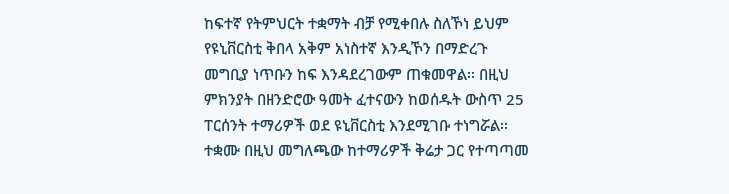ከፍተኛ የትምህርት ተቋማት ብቻ የሚቀበሉ ስለኾነ ይህም የዩኒቨርስቲ ቅበላ አቅም አነስተኛ እንዲኾን በማድረጉ መግቢያ ነጥቡን ከፍ እንዳደረገውም ጠቁመዋል፡፡ በዚህ ምክንያት በዘንድሮው ዓመት ፈተናውን ከወሰዱት ውስጥ 25 ፐርሰንት ተማሪዎች ወደ ዩኒቨርስቲ እንደሚገቡ ተነግሯል፡፡ ተቋሙ በዚህ መግለጫው ከተማሪዎች ቅሬታ ጋር የተጣጣመ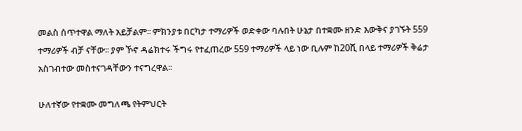መልስ ሰጥተዋል ማለት አይቻልም፡፡ ምክንያቱ በርካታ ተማሪዎች ወድቀው ባሉበት ሁኔታ በተቋሙ ዘንድ እውቅና ያገኙት 559 ተማሪዎች ብቻ ናቸው፡፡ ያም ኾኖ ዳሬክተሩ ችግሩ የተፈጠረው 559 ተማሪዎች ላይ ነው ቢሉም ከ20ሺ በላይ ተማሪዎች ቅሬታ አስገብተው መስተናገዳቸውን ተናግረዋል፡፡

ሁለተኛው የተቋሙ መግለጫ የትምህርት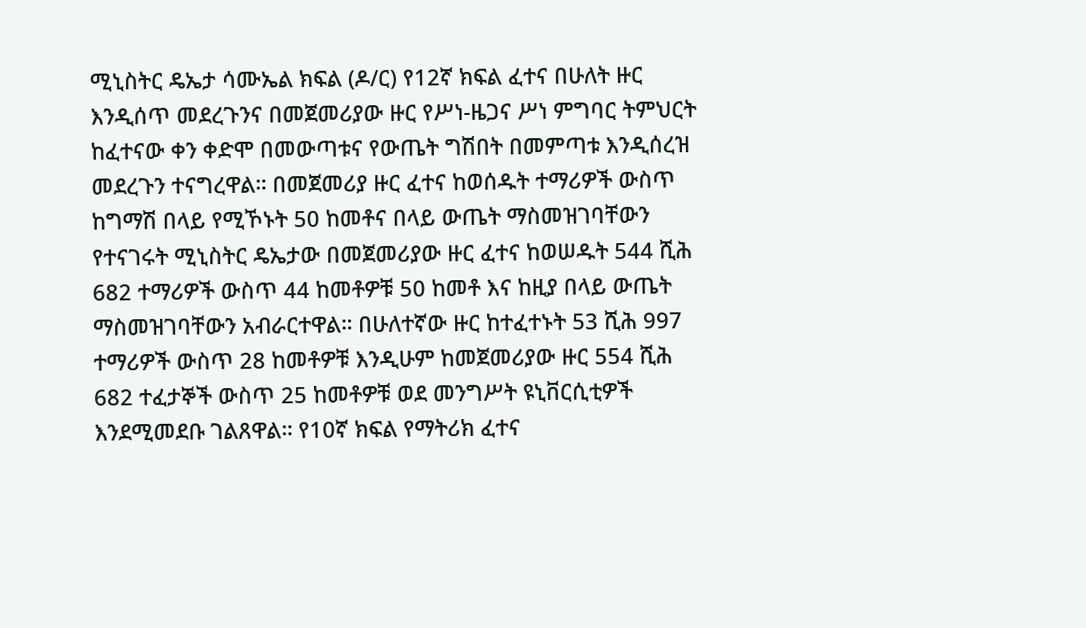ሚኒስትር ዴኤታ ሳሙኤል ክፍል (ዶ/ር) የ12ኛ ክፍል ፈተና በሁለት ዙር እንዲሰጥ መደረጉንና በመጀመሪያው ዙር የሥነ-ዜጋና ሥነ ምግባር ትምህርት ከፈተናው ቀን ቀድሞ በመውጣቱና የውጤት ግሽበት በመምጣቱ እንዲሰረዝ መደረጉን ተናግረዋል። በመጀመሪያ ዙር ፈተና ከወሰዱት ተማሪዎች ውስጥ ከግማሽ በላይ የሚኾኑት 50 ከመቶና በላይ ውጤት ማስመዝገባቸውን የተናገሩት ሚኒስትር ዴኤታው በመጀመሪያው ዙር ፈተና ከወሠዱት 544 ሺሕ 682 ተማሪዎች ውስጥ 44 ከመቶዎቹ 50 ከመቶ እና ከዚያ በላይ ውጤት ማስመዝገባቸውን አብራርተዋል። በሁለተኛው ዙር ከተፈተኑት 53 ሺሕ 997 ተማሪዎች ውስጥ 28 ከመቶዎቹ እንዲሁም ከመጀመሪያው ዙር 554 ሺሕ 682 ተፈታኞች ውስጥ 25 ከመቶዎቹ ወደ መንግሥት ዩኒቨርሲቲዎች እንደሚመደቡ ገልጸዋል። የ10ኛ ክፍል የማትሪክ ፈተና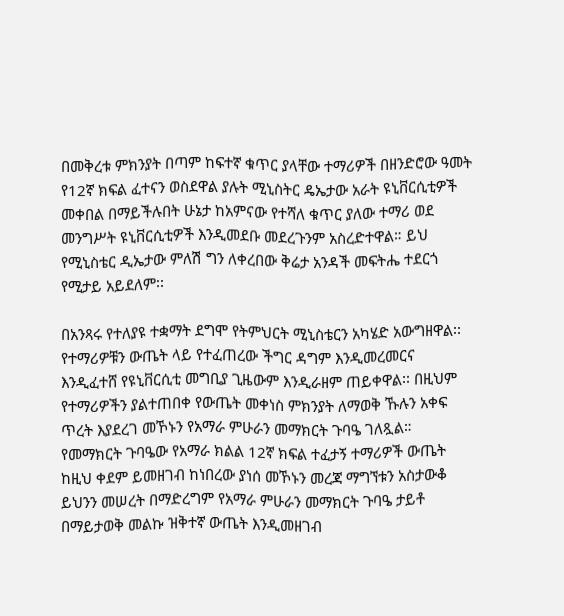በመቅረቱ ምክንያት በጣም ከፍተኛ ቁጥር ያላቸው ተማሪዎች በዘንድሮው ዓመት የ12ኛ ክፍል ፈተናን ወስደዋል ያሉት ሚኒስትር ዴኤታው አራት ዩኒቨርሲቲዎች መቀበል በማይችሉበት ሁኔታ ከአምናው የተሻለ ቁጥር ያለው ተማሪ ወደ መንግሥት ዩኒቨርሲቲዎች እንዲመደቡ መደረጉንም አስረድተዋል። ይህ የሚኒስቴር ዲኤታው ምለሽ ግን ለቀረበው ቅሬታ አንዳች መፍትሔ ተደርጎ የሚታይ አይደለም፡፡

በአንጻሩ የተለያዩ ተቋማት ደግሞ የትምህርት ሚኒስቴርን አካሄድ አውግዘዋል፡፡ የተማሪዎቹን ውጤት ላይ የተፈጠረው ችግር ዳግም እንዲመረመርና እንዲፈተሸ የዩኒቨርሲቲ መግቢያ ጊዜውም እንዲራዘም ጠይቀዋል፡፡ በዚህም የተማሪዎችን ያልተጠበቀ የውጤት መቀነስ ምክንያት ለማወቅ ኹሉን አቀፍ ጥረት እያደረገ መኾኑን የአማራ ምሁራን መማክርት ጉባዔ ገለጿል። የመማክርት ጉባዔው የአማራ ክልል 12ኛ ክፍል ተፈታኝ ተማሪዎች ውጤት ከዚህ ቀደም ይመዘገብ ከነበረው ያነሰ መኾኑን መረጃ ማግኘቱን አስታውቆ ይህንን መሠረት በማድረግም የአማራ ምሁራን መማክርት ጉባዔ ታይቶ በማይታወቅ መልኩ ዝቅተኛ ውጤት እንዲመዘገብ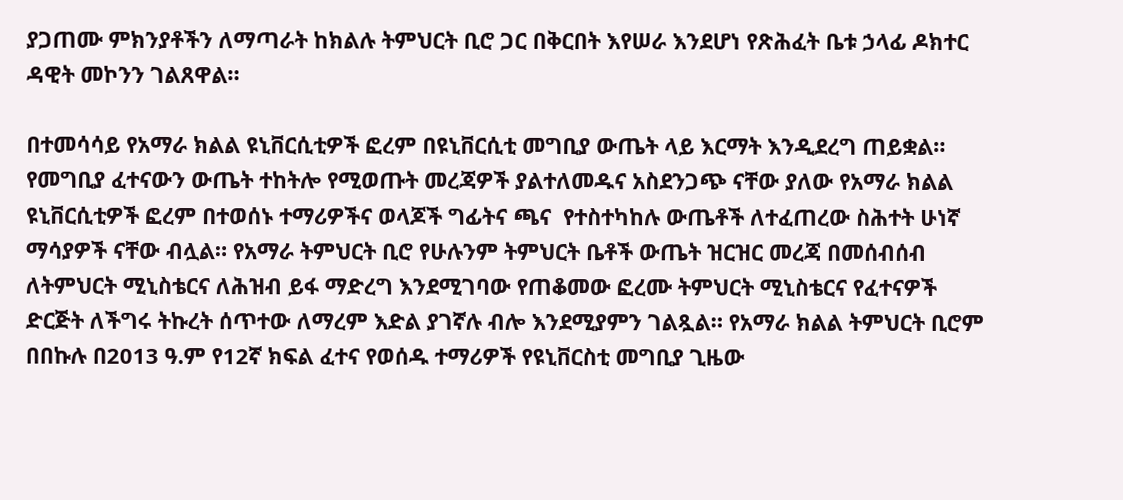ያጋጠሙ ምክንያቶችን ለማጣራት ከክልሉ ትምህርት ቢሮ ጋር በቅርበት እየሠራ እንደሆነ የጽሕፈት ቤቱ ኃላፊ ዶክተር ዳዊት መኮንን ገልጸዋል።

በተመሳሳይ የአማራ ክልል ዩኒቨርሲቲዎች ፎረም በዩኒቨርሲቲ መግቢያ ውጤት ላይ እርማት እንዲደረግ ጠይቋል። የመግቢያ ፈተናውን ውጤት ተከትሎ የሚወጡት መረጃዎች ያልተለመዱና አስደንጋጭ ናቸው ያለው የአማራ ክልል ዩኒቨርሲቲዎች ፎረም በተወሰኑ ተማሪዎችና ወላጆች ግፊትና ጫና  የተስተካከሉ ውጤቶች ለተፈጠረው ስሕተት ሁነኛ ማሳያዎች ናቸው ብሏል። የአማራ ትምህርት ቢሮ የሁሉንም ትምህርት ቤቶች ውጤት ዝርዝር መረጃ በመሰብሰብ ለትምህርት ሚኒስቴርና ለሕዝብ ይፋ ማድረግ እንደሚገባው የጠቆመው ፎረሙ ትምህርት ሚኒስቴርና የፈተናዎች ድርጅት ለችግሩ ትኩረት ሰጥተው ለማረም እድል ያገኛሉ ብሎ እንደሚያምን ገልጿል። የአማራ ክልል ትምህርት ቢሮም በበኩሉ በ2013 ዓ.ም የ12ኛ ክፍል ፈተና የወሰዱ ተማሪዎች የዩኒቨርስቲ መግቢያ ጊዜው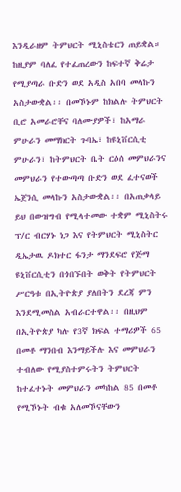እንዲራዘም ትምህርት ሚኒስቴርን ጠይቋል። ከዚያም ባለፈ የተፈጠረውን ከፍተኛ ቅሬታ የሚያጣራ ቡድን ወደ አዲስ አበባ መላኩን አስታውቋል፡፡ በመኾኑም ከክልሉ ትምህርት ቢሮ አመራሮቸና ባለሙያዎች፣ ከአማራ ምሁራን መማክርት ጉባኤ፣ ከዩኒቨርሲቲ ምሁራን፣ ከትምህርት ቤት ርዕሰ መምህራንና መምህራን የተውጣጣ ቡድን ወደ ፈተናወች ኤጀንሲ መላኩን አስታውቋል፡፡ በአጠቃላይ ይህ በውዝግብ የሚላተመው ተቋም ሚኒስትሩ ፕ/ር ብርሃኑ ነጋ እና የትምህርት ሚኒስትር ዲኤታዉ ዶክተር ፋንታ ማንደፍሮ የጅማ ዩኒቨርሲቲን በጎበኙበት ወቅት የትምህርት ሥርዓቱ በኢትዮጵያ ያለበትን ደረጃ ምን እንደሚመስል አብራርተዋል፡፡ በዚህም በኢትዮጵያ ካሉ የ3ኛ ክፍል ተማሪዎች 65 በመቶ ማንበብ እንማይችሉ እና መምህራን ተብለው የሚያስተምሩትን ትምህርት ከተፈተኑት መምህራን መካከል 85 በመቶ የሚኾኑት ብቁ አለመኾናቸውን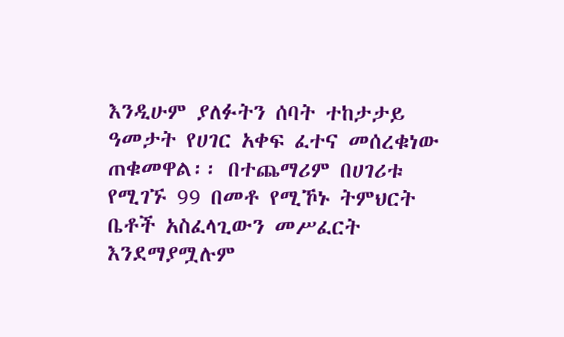እንዲሁም ያለፉትን ሰባት ተከታታይ ዓመታት የሀገር አቀፍ ፈተና መሰረቁነው ጠቁመዋል፡፡ በተጨማሪም በሀገሪቱ የሚገኙ 99 በመቶ የሚኾኑ ትምህርት ቤቶች አስፈላጊውን መሥፈርት እንደማያሟሉም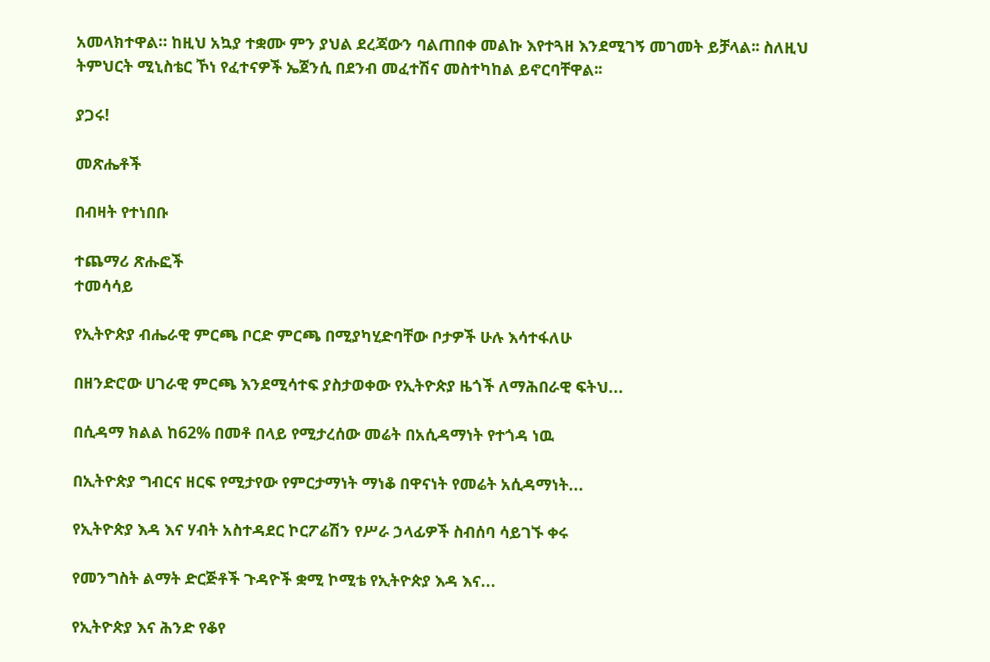አመላክተዋል። ከዚህ አኳያ ተቋሙ ምን ያህል ደረጃውን ባልጠበቀ መልኩ እየተጓዘ እንደሚገኝ መገመት ይቻላል፡፡ ስለዚህ ትምህርት ሚኒስቴር ኾነ የፈተናዎች ኤጀንሲ በደንብ መፈተሽና መስተካከል ይኖርባቸዋል፡፡

ያጋሩ!

መጽሔቶች

በብዛት የተነበቡ

ተጨማሪ ጽሑፎች
ተመሳሳይ

የኢትዮጵያ ብሔራዊ ምርጫ ቦርድ ምርጫ በሚያካሂድባቸው ቦታዎች ሁሉ እሳተፋለሁ

በዘንድሮው ሀገራዊ ምርጫ እንደሚሳተፍ ያስታወቀው የኢትዮጵያ ዜጎች ለማሕበራዊ ፍትህ...

በሲዳማ ክልል ከ62% በመቶ በላይ የሚታረሰው መሬት በአሲዳማነት የተጎዳ ነዉ

በኢትዮጵያ ግብርና ዘርፍ የሚታየው የምርታማነት ማነቆ በዋናነት የመሬት አሲዳማነት...

የኢትዮጵያ እዳ እና ሃብት አስተዳደር ኮርፖሬሽን የሥራ ኃላፊዎች ስብሰባ ሳይገኙ ቀሩ

የመንግስት ልማት ድርጅቶች ጉዳዮች ቋሚ ኮሚቴ የኢትዮጵያ እዳ እና...

የኢትዮጵያ እና ሕንድ የቆየ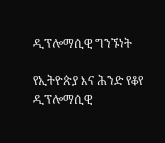ዲፕሎማሲዊ ግንኙነት

የኢትዮጵያ እና ሕንድ የቆየ ዲፕሎማሲዊ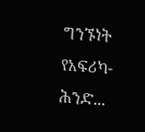ግንኙነት የአፍሪካ-ሕንድ...